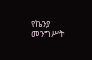የኬንያ መንግሥት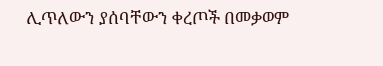ሊጥለውን ያሰባቸውን ቀረጦች በመቃወም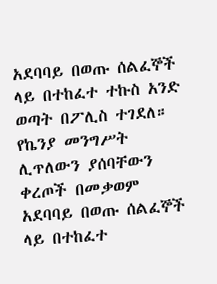አደባባይ በወጡ ሰልፈኞች ላይ በተከፈተ ተኩስ አንድ ወጣት በፖሊስ ተገደለ።
የኬንያ መንግሥት ሊጥለውን ያሰባቸውን ቀረጦች በመቃወም አደባባይ በወጡ ሰልፈኞች ላይ በተከፈተ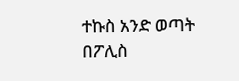ተኩስ አንድ ወጣት በፖሊስ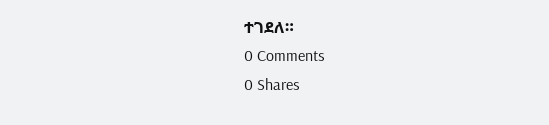ተገደለ።
0 Comments
0 Shares